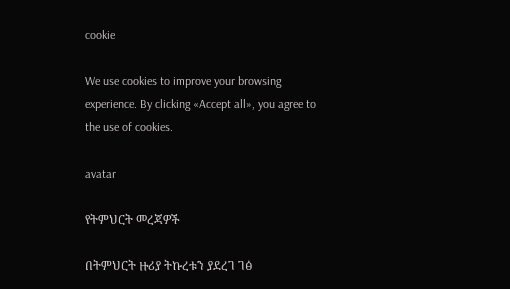cookie

We use cookies to improve your browsing experience. By clicking «Accept all», you agree to the use of cookies.

avatar

የትምህርት መረጃዎች

በትምህርት ዙሪያ ትኩረቱን ያደረገ ገፅ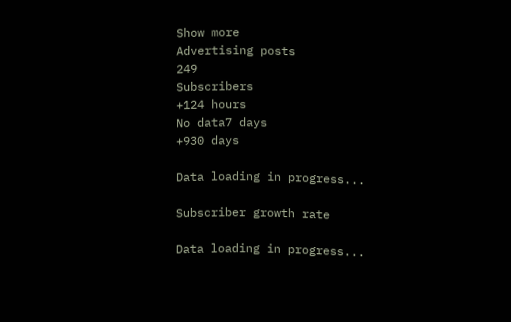Show more
Advertising posts
249
Subscribers
+124 hours
No data7 days
+930 days

Data loading in progress...

Subscriber growth rate

Data loading in progress...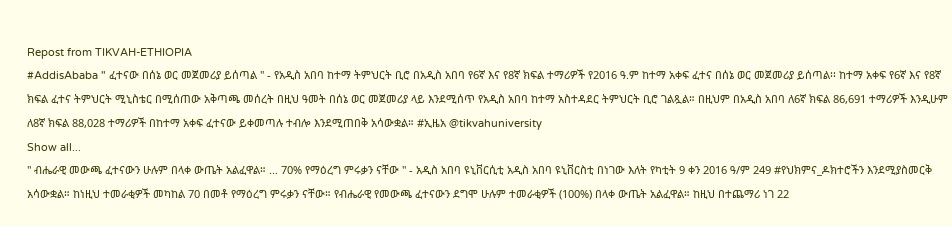Repost from TIKVAH-ETHIOPIA
#AddisAbaba " ፈተናው በሰኔ ወር መጀመሪያ ይሰጣል " - የአዲስ አበባ ከተማ ትምህርት ቢሮ በአዲስ አበባ የ6ኛ እና የ8ኛ ክፍል ተማሪዎች የ2016 ዓ.ም ከተማ አቀፍ ፈተና በሰኔ ወር መጀመሪያ ይሰጣል፡፡ ከተማ አቀፍ የ6ኛ እና የ8ኛ ክፍል ፈተና ትምህርት ሚኒስቴር በሚሰጠው አቅጣጫ መሰረት በዚህ ዓመት በሰኔ ወር መጀመሪያ ላይ እንደሚሰጥ የአዲስ አበባ ከተማ አስተዳደር ትምህርት ቢሮ ገልጿል። በዚህም በአዲስ አበባ ለ6ኛ ክፍል 86,691 ተማሪዎች እንዲሁም ለ8ኛ ክፍል 88,028 ተማሪዎች በከተማ አቀፍ ፈተናው ይቀመጣሉ ተብሎ እንደሚጠበቅ አሳውቋል። #ኢዜአ @tikvahuniversity
Show all...
" ብሔራዊ መውጫ ፈተናውን ሁሉም በላቀ ውጤት አልፈዋል። ... 70% የማዕረግ ምሩቃን ናቸው " - አዲስ አበባ ዩኒቨርሲቲ አዲስ አበባ ዩኒቨርስቲ በነገው እለት የካቲት 9 ቀን 2016 ዓ/ም 249 #የህክምና_ዶክተሮችን እንደሚያስመርቅ አሳውቋል። ከነዚህ ተመራቂዎች መካከል 70 በመቶ የማዕረግ ምሩቃን ናቸው። የብሔራዊ የመውጫ ፈተናውን ደግሞ ሁሉም ተመራቂዎች (100%) በላቀ ውጤት አልፈዋል። ከዚህ በተጨማሪ ነገ 22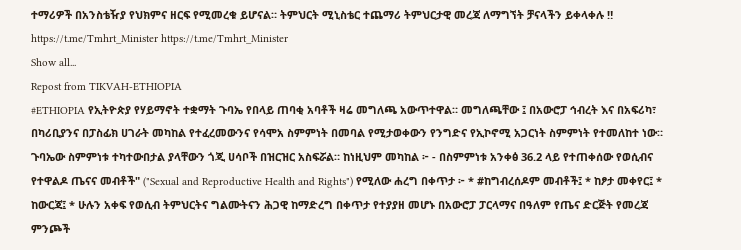ተማሪዎች በአንስቴዥያ የህክምና ዘርፍ የሚመረቁ ይሆናል። ትምህርት ሚኒስቴር ተጨማሪ ትምህርታዊ መረጃ ለማግኘት ቻናላችን ይቀላቀሉ ‼ https://t.me/Tmhrt_Minister https://t.me/Tmhrt_Minister
Show all...
Repost from TIKVAH-ETHIOPIA
#ETHIOPIA የኢትዮጵያ የሃይማኖት ተቋማት ጉባኤ የበላይ ጠባቂ አባቶች ዛሬ መግለጫ አውጥተዋል። መግለጫቸው ፤ በአውሮፓ ኅብረት እና በአፍሪካ፣ በካሪቢያንና በፓስፊክ ሀገራት መካከል የተፈረመውንና የሳሞአ ስምምነት በመባል የሚታወቀውን የንግድና የኢኮኖሚ አጋርነት ስምምነት የተመለከተ ነው። ጉባኤው ስምምነቱ ተካተውበታል ያላቸውን ጎጂ ሀሳቦች በዝርዝር አስፍሯል። ከነዚህም መካከል ፦ - በስምምነቱ አንቀፅ 36.2 ላይ የተጠቀሰው የወሲብና የተዋልዶ ጤናና መብቶች" ("Sexual and Reproductive Health and Rights") የሚለው ሐረግ በቀጥታ ፦ * #ከግብረሰዶም መብቶች፤ * ከፆታ መቀየር፤ * ከውርጃ፤ * ሁሉን አቀፍ የወሲብ ትምህርትና ግልሙትናን ሕጋዊ ከማድረግ በቀጥታ የተያያዘ መሆኑ በአውሮፓ ፓርላማና በዓለም የጤና ድርጅት የመረጃ ምንጮች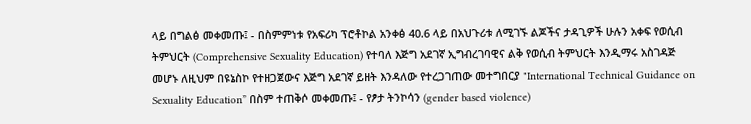ላይ በግልፅ መቀመጡ፤ - በስምምነቱ የአፍሪካ ፕሮቶኮል አንቀፅ 40.6 ላይ በአህጉሪቱ ለሚገኙ ልጆችና ታዳጊዎች ሁሉን አቀፍ የወሲብ ትምህርት (Comprehensive Sexuality Education) የተባለ እጅግ አደገኛ ኢግብረገባዊና ልቅ የወሲብ ትምህርት እንዲማሩ አስገዳጅ መሆኑ ለዚህም በዩኔስኮ የተዘጋጀውና እጅግ አደገኛ ይዘት እንዳለው የተረጋገጠው መተግበርያ "International Technical Guidance on Sexuality Education” በስም ተጠቅሶ መቀመጡ፤ - የፆታ ትንኮሳን (gender based violence)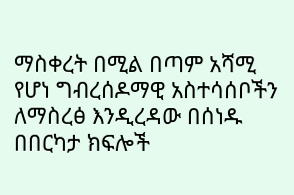ማስቀረት በሚል በጣም አሻሚ የሆነ ግብረሰዶማዊ አስተሳሰቦችን ለማስረፅ እንዲረዳው በሰነዱ በበርካታ ክፍሎች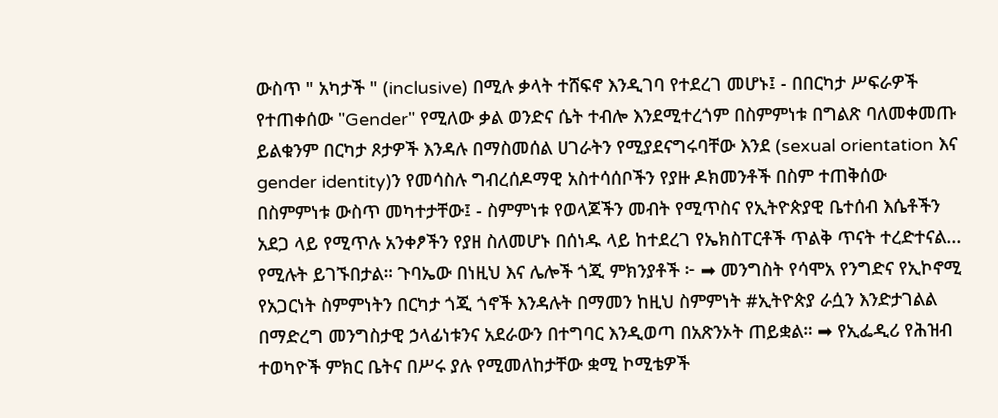ውስጥ " አካታች " (inclusive) በሚሉ ቃላት ተሸፍኖ እንዲገባ የተደረገ መሆኑ፤ - በበርካታ ሥፍራዎች የተጠቀሰው "Gender" የሚለው ቃል ወንድና ሴት ተብሎ እንደሚተረጎም በስምምነቱ በግልጽ ባለመቀመጡ ይልቁንም በርካታ ጾታዎች እንዳሉ በማስመሰል ሀገራትን የሚያደናግሩባቸው እንደ (sexual orientation እና gender identity)ን የመሳስሉ ግብረሰዶማዊ አስተሳሰቦችን የያዙ ዶክመንቶች በስም ተጠቅሰው በስምምነቱ ውስጥ መካተታቸው፤ - ስምምነቱ የወላጆችን መብት የሚጥስና የኢትዮጵያዊ ቤተሰብ እሴቶችን አደጋ ላይ የሚጥሉ አንቀፆችን የያዘ ስለመሆኑ በሰነዱ ላይ ከተደረገ የኤክስፐርቶች ጥልቅ ጥናት ተረድተናል...  የሚሉት ይገኙበታል። ጉባኤው በነዚህ እና ሌሎች ጎጂ ምክንያቶች ፦ ➡ መንግስት የሳሞአ የንግድና የኢኮኖሚ የአጋርነት ስምምነትን በርካታ ጎጂ ጎኖች እንዳሉት በማመን ከዚህ ስምምነት #ኢትዮጵያ ራሷን እንድታገልል በማድረግ መንግስታዊ ኃላፊነቱንና አደራውን በተግባር እንዲወጣ በአጽንኦት ጠይቋል። ➡ የኢፌዲሪ የሕዝብ ተወካዮች ምክር ቤትና በሥሩ ያሉ የሚመለከታቸው ቋሚ ኮሚቴዎች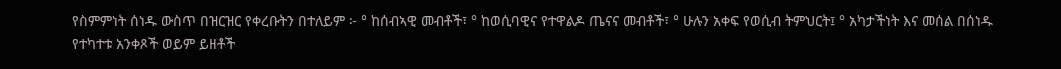የስምምነት ሰነዱ ውስጥ በዝርዝር የቀረቡትን በተለይም ፦ ° ከሰብኣዊ መብቶች፣ ° ከወሲባዊና የተዋልዶ ጤናና መብቶች፣ ° ሁሉን አቀፍ የወሲብ ትምህርት፤ ° አካታችነት እና መሰል በሰነዱ የተካተቱ አንቀጾች ወይም ይዘቶች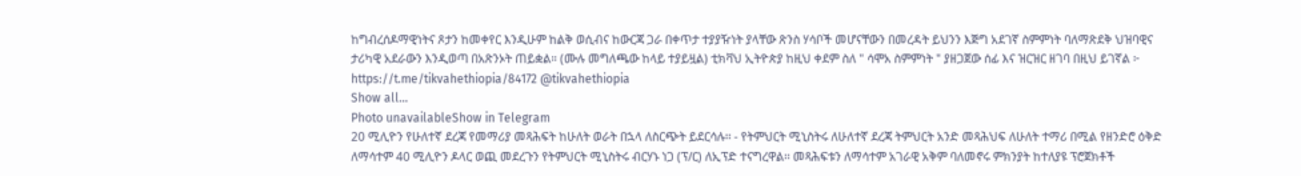ከግብረሰዶማዊነትና ጾታን ከመቀየር እንዲሁም ከልቅ ወሲብና ከውርጃ ጋራ በቀጥታ ተያያዥነት ያላቸው ጽንስ ሃሳቦች መሆናቸውን በመረዳት ይህንን እጅግ አደገኛ ስምምነት ባለማጽደቅ ህዝባዊና ታሪካዊ አደራውን እንዲወጣ በአጽንኦት ጠይቋል። (ሙሉ መግለጫው ከላይ ተያይዟል) ቲክቫህ ኢትዮጵያ ከዚህ ቀደም ስለ " ሳሞአ ስምምነት " ያዘጋጀው ሰፊ እና ዝርዝር ዘገባ በዚህ ይገኛል ፦ https://t.me/tikvahethiopia/84172 @tikvahethiopia
Show all...
Photo unavailableShow in Telegram
20 ሚሊዮን የሁለተኛ ደረጃ የመማሪያ መጻሕፍት ከሁለት ወራት በኋላ ለስርጭት ይደርሳሉ፡፡ - የትምህርት ሚኒስትሩ ለሁለተኛ ደረጃ ትምህርት አንድ መጻሕህፍ ለሁለት ተማሪ በሚል የዘንድሮ ዕቅድ ለማሳተም 40 ሚሊዮን ዶላር ወጪ መደረጉን የትምህርት ሚኒስትሩ ብርሃኑ ነጋ (ፕ/ር) ለኢፕድ ተናግረዋል፡፡ መጻሕፍቱን ለማሳተም አገራዊ አቅም ባለመኖሩ ምክንያት ከተለያዩ ፕሮጀክቶች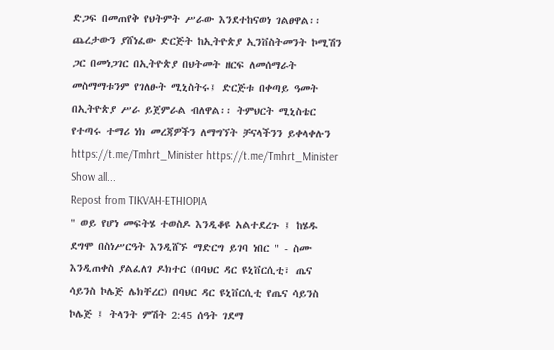ድጋፍ በመጠየቅ የህትምት ሥራው እንደተከናወነ ገልፀዋል፡፡ ጨረታውን ያሸነፈው ድርጅት ከኢትዮጵያ ኢንቨስትመንት ኮሚሽን ጋር በመነጋገር በኢትዮጵያ በህትመት ዘርፍ ለመሰማራት መስማማቱንም የገለፁት ሚኒስትሩ፤ ድርጅቱ በቀጣይ ዓመት በኢትዮጵያ ሥራ ይጀምራል ብለዋል፡፡ ትምህርት ሚኒስቴር የተጣሩ ተማሪ ነክ መረጃዎችን ለማግኘት ቻናላችንን ይቀላቀሉን https://t.me/Tmhrt_Minister https://t.me/Tmhrt_Minister
Show all...
Repost from TIKVAH-ETHIOPIA
" ወይ የሆነ መፍትሄ ተወስዶ እንዲቆዩ አልተደረጉ ፤ ከሄዱ ደግሞ በስነሥርዓት እንዲሸኙ ማድርግ ይገባ ነበር " - ስሙ እንዲጠቀስ ያልፈለገ ዶክተር (በባህር ዳር ዩኒቨርሲቲ፣ ጤና ሳይንስ ኮሌጅ ሌክቸረር) በባህር ዳር ዩኒቨርሲቲ የጤና ሳይንስ ኮሌጅ ፤ ትላንት ምሽት 2:45 ሰዓት ገደማ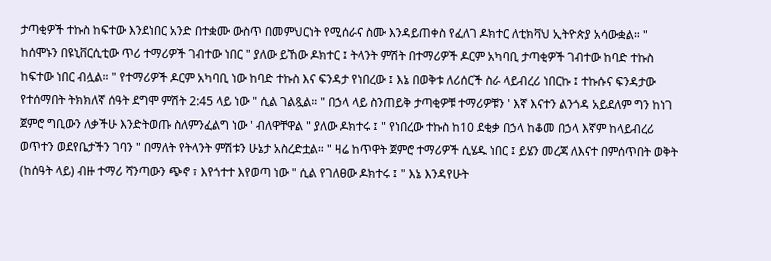ታጣቂዎች ተኩስ ከፍተው እንደነበር አንድ በተቋሙ ውስጥ በመምህርነት የሚሰራና ስሙ እንዳይጠቀስ የፈለገ ዶክተር ለቲክቫህ ኢትዮጵያ አሳውቋል። " ከሰሞኑን በዩኒቨርሲቲው ጥሪ ተማሪዎች ገብተው ነበር " ያለው ይኸው ዶክተር ፤ ትላንት ምሽት በተማሪዎች ዶርም አካባቢ ታጣቂዎች ገብተው ከባድ ተኩስ ከፍተው ነበር ብሏል። " የተማሪዎች ዶርም አካባቢ ነው ከባድ ተኩስ እና ፍንዳታ የነበረው ፤ እኔ በወቅቱ ለሪሰርች ስራ ላይብረሪ ነበርኩ ፤ ተኩሱና ፍንዳታው የተሰማበት ትክክለኛ ሰዓት ደግሞ ምሽት 2:45 ላይ ነው " ሲል ገልጿል። " በኃላ ላይ ስንጠይቅ ታጣቂዎቹ ተማሪዎቹን ' እኛ እናተን ልንጎዳ አይደለም ግን ከነገ ጀምሮ ግቢውን ለቃችሁ እንድትወጡ ስለምንፈልግ ነው ' ብለዋቸዋል " ያለው ዶክተሩ ፤ " የነበረው ተኩስ ከ10 ደቂቃ በኃላ ከቆመ በኃላ እኛም ከላይብረሪ ወጥተን ወደየቤታችን ገባን " በማለት የትላንት ምሽቱን ሁኔታ አስረድቷል። " ዛሬ ከጥዋት ጀምሮ ተማሪዎች ሲሄዱ ነበር ፤ ይሄን መረጃ ለእናተ በምሰጥበት ወቅት (ከሰዓት ላይ) ብዙ ተማሪ ሻንጣውን ጭኖ ፣ እየጎተተ እየወጣ ነው " ሲል የገለፀው ዶክተሩ ፤ " እኔ እንዳየሁት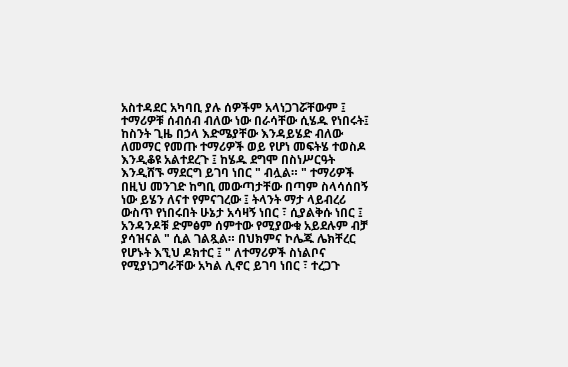አስተዳደር አካባቢ ያሉ ሰዎችም አላነጋገሯቸውም ፤ ተማሪዎቹ ሰብሰብ ብለው ነው በራሳቸው ሲሄዱ የነበሩት፤ ከስንት ጊዜ በኃላ እድሜያቸው እንዳይሄድ ብለው ለመማር የመጡ ተማሪዎች ወይ የሆነ መፍትሄ ተወስዶ እንዲቆዩ አልተደረጉ ፤ ከሄዱ ደግሞ በስነሥርዓት እንዲሸኙ ማደርግ ይገባ ነበር " ብሏል። " ተማሪዎች በዚህ መንገድ ከግቢ መውጣታቸው በጣም ስላሳሰበኝ ነው ይሄን ለናተ የምናገረው ፤ ትላንት ማታ ላይብረሪ ውስጥ የነበሩበት ሁኔታ አሳዛኝ ነበር ፣ ሲያልቅሱ ነበር ፤ አንዳንዶቹ ድምፅም ሰምተው የሚያውቁ አይደሉም ብቻ ያሳዝናል " ሲል ገልጿል። በህክምና ኮሌጁ ሌክቸረር የሆኑት እኚህ ዶክተር ፤ " ለተማሪዎች ስነልቦና የሚያነጋግራቸው አካል ሊኖር ይገባ ነበር ፣ ተረጋጉ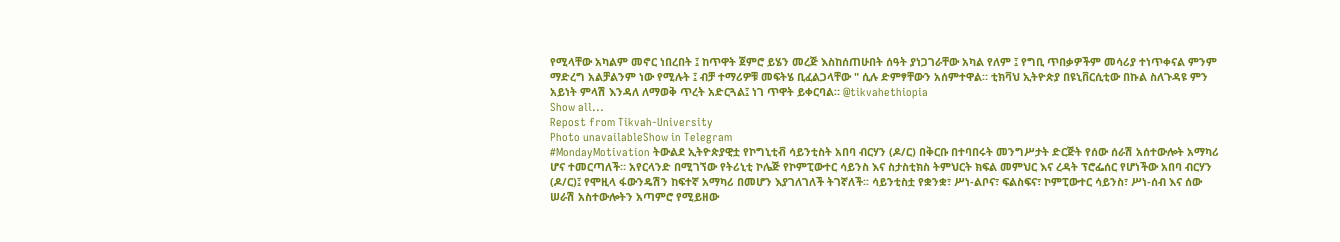የሚላቸው አካልም መኖር ነበረበት ፤ ከጥዋት ጀምሮ ይሄን መረጅ እስከሰጠሁበት ሰዓት ያነጋገራቸው አካል የለም ፤ የግቢ ጥበቃዎችም መሳሪያ ተነጥቀናል ምንም ማድረግ አልቻልንም ነው የሚሉት ፤ ብቻ ተማሪዎቹ መፍትሄ ቢፈልጋላቸው " ሲሉ ድምፃቸውን አሰምተዋል። ቲክቫህ ኢትዮጵያ በዩኒቨርሲቲው በኩል ስለጉዳዩ ምን አይነት ምላሽ እንዳለ ለማወቅ ጥረት አድርጓል፤ ነገ ጥዋት ይቀርባል። @tikvahethiopia
Show all...
Repost from Tikvah-University
Photo unavailableShow in Telegram
#MondayMotivation ትውልደ ኢትዮጵያዊቷ የኮግኒቲቭ ሳይንቲስት አበባ ብርሃን (ዶ/ር) በቅርቡ በተባበሩት መንግሥታት ድርጅት የሰው ሰራሽ አሰተውሎት አማካሪ ሆና ተመርጣለች። አየርላንድ በሚገኘው የትሪኒቲ ኮሌጅ የኮምፒውተር ሳይንስ እና ስታስቲክስ ትምህርት ክፍል መምህር እና ረዳት ፕሮፌሰር የሆነችው አበባ ብርሃን (ዶ/ር)፤ የሞዚላ ፋውንዴሽን ከፍተኛ አማካሪ በመሆን እያገለገለች ትገኛለች፡፡ ሳይንቲስቷ የቋንቋ፣ ሥነ-ልቦና፣ ፍልስፍና፣ ኮምፒውተር ሳይንስ፣ ሥነ-ሰብ እና ሰው ሠራሽ አስተውሎትን አጣምሮ የሚይዘው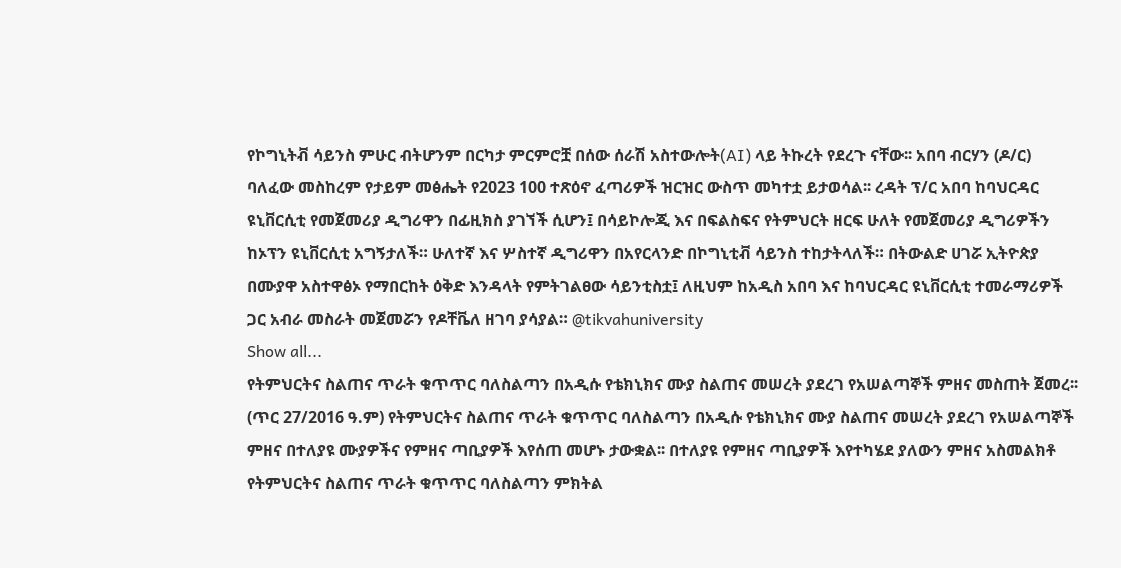የኮግኒትቭ ሳይንስ ምሁር ብትሆንም በርካታ ምርምሮቿ በሰው ሰራሽ አስተውሎት(AI) ላይ ትኩረት የደረጉ ናቸው፡፡ አበባ ብርሃን (ዶ/ር) ባለፈው መስከረም የታይም መፅሔት የ2023 100 ተጽዕኖ ፈጣሪዎች ዝርዝር ውስጥ መካተቷ ይታወሳል፡፡ ረዳት ፕ/ር አበባ ከባህርዳር ዩኒቨርሲቲ የመጀመሪያ ዲግሪዋን በፊዚክስ ያገኘች ሲሆን፤ በሳይኮሎጂ እና በፍልስፍና የትምህርት ዘርፍ ሁለት የመጀመሪያ ዲግሪዎችን ከኦፕን ዩኒቨርሲቲ አግኝታለች። ሁለተኛ እና ሦስተኛ ዲግሪዋን በአየርላንድ በኮግኒቲቭ ሳይንስ ተከታትላለች። በትውልድ ሀገሯ ኢትዮጵያ በሙያዋ አስተዋፅኦ የማበርከት ዕቅድ እንዳላት የምትገልፀው ሳይንቲስቷ፤ ለዚህም ከአዲስ አበባ እና ከባህርዳር ዩኒቨርሲቲ ተመራማሪዎች ጋር አብራ መስራት መጀመሯን የዶቸቬለ ዘገባ ያሳያል። @tikvahuniversity
Show all...
የትምህርትና ስልጠና ጥራት ቁጥጥር ባለስልጣን በአዲሱ የቴክኒክና ሙያ ስልጠና መሠረት ያደረገ የአሠልጣኞች ምዘና መስጠት ጀመረ፡፡ (ጥር 27/2016 ዓ.ም) የትምህርትና ስልጠና ጥራት ቁጥጥር ባለስልጣን በአዲሱ የቴክኒክና ሙያ ስልጠና መሠረት ያደረገ የአሠልጣኞች ምዘና በተለያዩ ሙያዎችና የምዘና ጣቢያዎች እየሰጠ መሆኑ ታውቋል፡፡ በተለያዩ የምዘና ጣቢያዎች እየተካሄደ ያለውን ምዘና አስመልክቶ የትምህርትና ስልጠና ጥራት ቁጥጥር ባለስልጣን ምክትል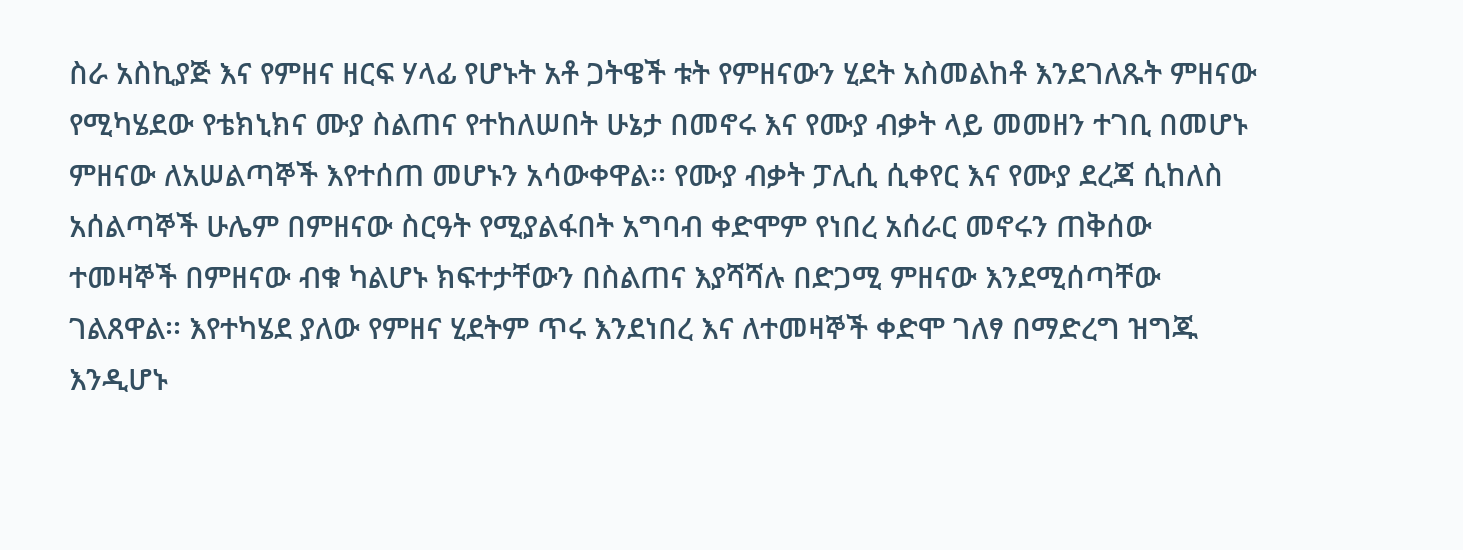ስራ አስኪያጅ እና የምዘና ዘርፍ ሃላፊ የሆኑት አቶ ጋትዌች ቱት የምዘናውን ሂደት አስመልከቶ እንደገለጹት ምዘናው የሚካሄደው የቴክኒክና ሙያ ስልጠና የተከለሠበት ሁኔታ በመኖሩ እና የሙያ ብቃት ላይ መመዘን ተገቢ በመሆኑ ምዘናው ለአሠልጣኞች እየተሰጠ መሆኑን አሳውቀዋል፡፡ የሙያ ብቃት ፓሊሲ ሲቀየር እና የሙያ ደረጃ ሲከለስ አሰልጣኞች ሁሌም በምዘናው ስርዓት የሚያልፋበት አግባብ ቀድሞም የነበረ አሰራር መኖሩን ጠቅሰው ተመዛኞች በምዘናው ብቁ ካልሆኑ ክፍተታቸውን በስልጠና እያሻሻሉ በድጋሚ ምዘናው እንደሚሰጣቸው ገልጸዋል፡፡ እየተካሄደ ያለው የምዘና ሂደትም ጥሩ እንደነበረ እና ለተመዛኞች ቀድሞ ገለፃ በማድረግ ዝግጁ እንዲሆኑ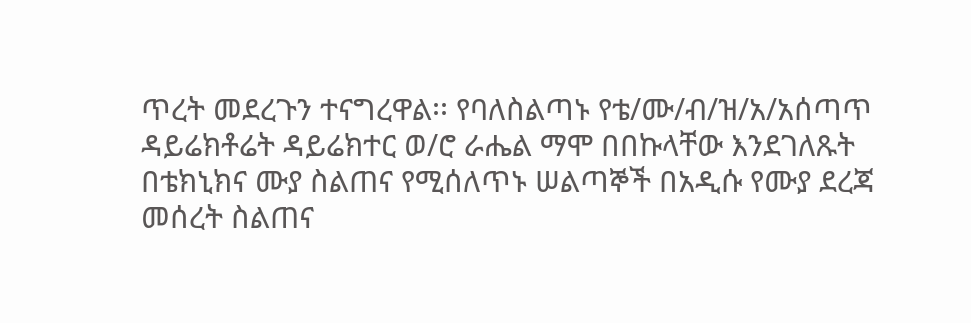ጥረት መደረጉን ተናግረዋል፡፡ የባለስልጣኑ የቴ/ሙ/ብ/ዝ/አ/አሰጣጥ ዳይሬክቶሬት ዳይሬክተር ወ/ሮ ራሔል ማሞ በበኩላቸው እንደገለጹት በቴክኒክና ሙያ ስልጠና የሚሰለጥኑ ሠልጣኞች በአዲሱ የሙያ ደረጃ መሰረት ስልጠና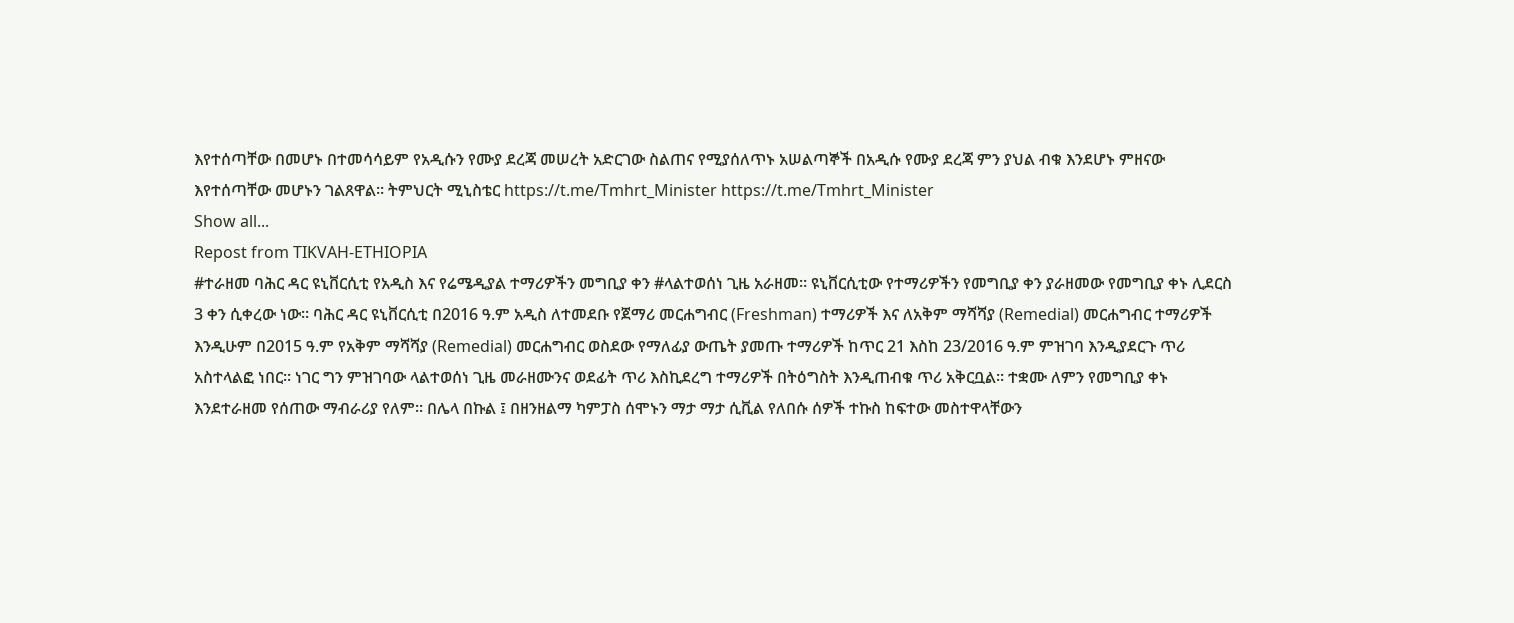እየተሰጣቸው በመሆኑ በተመሳሳይም የአዲሱን የሙያ ደረጃ መሠረት አድርገው ስልጠና የሚያሰለጥኑ አሠልጣኞች በአዲሱ የሙያ ደረጃ ምን ያህል ብቁ እንደሆኑ ምዘናው እየተሰጣቸው መሆኑን ገልጸዋል፡፡ ትምህርት ሚኒስቴር https://t.me/Tmhrt_Minister https://t.me/Tmhrt_Minister
Show all...
Repost from TIKVAH-ETHIOPIA
#ተራዘመ ባሕር ዳር ዩኒቨርሲቲ የአዲስ እና የሬሜዲያል ተማሪዎችን መግቢያ ቀን #ላልተወሰነ ጊዜ አራዘመ። ዩኒቨርሲቲው የተማሪዎችን የመግቢያ ቀን ያራዘመው የመግቢያ ቀኑ ሊደርስ 3 ቀን ሲቀረው ነው። ባሕር ዳር ዩኒቨርሲቲ በ2016 ዓ.ም አዲስ ለተመደቡ የጀማሪ መርሐግብር (Freshman) ተማሪዎች እና ለአቅም ማሻሻያ (Remedial) መርሐግብር ተማሪዎች እንዲሁም በ2015 ዓ.ም የአቅም ማሻሻያ (Remedial) መርሐግብር ወስደው የማለፊያ ውጤት ያመጡ ተማሪዎች ከጥር 21 እስከ 23/2016 ዓ.ም ምዝገባ እንዲያደርጉ ጥሪ አስተላልፎ ነበር። ነገር ግን ምዝገባው ላልተወሰነ ጊዜ መራዘሙንና ወደፊት ጥሪ እስኪደረግ ተማሪዎች በትዕግስት እንዲጠብቁ ጥሪ አቅርቧል። ተቋሙ ለምን የመግቢያ ቀኑ እንደተራዘመ የሰጠው ማብራሪያ የለም። በሌላ በኩል ፤ በዘንዘልማ ካምፓስ ሰሞኑን ማታ ማታ ሲቪል የለበሱ ሰዎች ተኩስ ከፍተው መስተዋላቸውን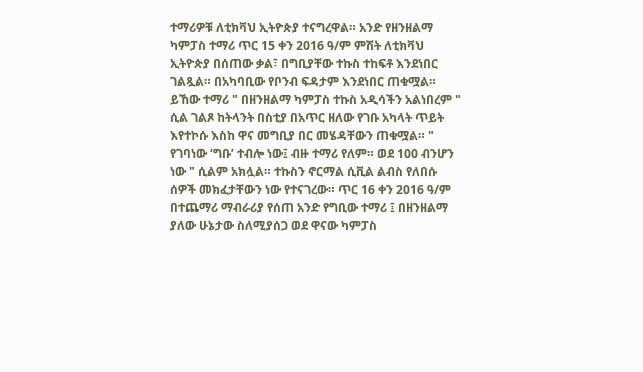ተማሪዎቹ ለቲክቫህ ኢትዮጵያ ተናግረዋል። አንድ የዘንዘልማ ካምፓስ ተማሪ ጥር 15 ቀን 2016 ዓ/ም ምሽት ለቲክቫህ ኢትዮጵያ በሰጠው ቃል፣ በግቢያቸው ተኩስ ተከፍቶ እንደነበር ገልጿል። በአካባቢው የቦንብ ፍዳታም እንደነበር ጠቁሟል። ይኸው ተማሪ " በዘንዘልማ ካምፓስ ተኩስ አዲሳችን አልነበረም " ሲል ገልጾ ከትላንት በስቲያ በአጥር ዘለው የገቡ አካላት ጥይት እየተኮሱ እስከ ዋና መግቢያ በር መሄዳቸውን ጠቁሟል። " የገባነው ‘ግቡ’ ተብሎ ነው፤ ብዙ ተማሪ የለም። ወደ 100 ብንሆን ነው " ሲልም አክሏል። ተኩስን ኖርማል ሲቪል ልብስ የለበሱ ሰዎች መክፈታቸውን ነው የተናገረው። ጥር 16 ቀን 2016 ዓ/ም በተጨማሪ ማብራሪያ የሰጠ አንድ የግቢው ተማሪ ፤ በዘንዘልማ ያለው ሁኔታው ስለሚያሰጋ ወደ ዋናው ካምፓስ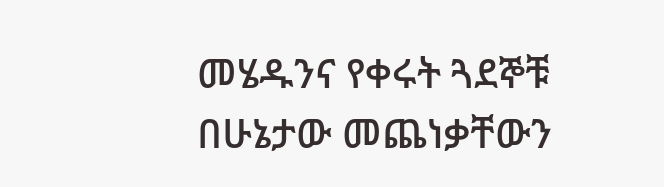መሄዱንና የቀሩት ጓደኞቹ በሁኔታው መጨነቃቸውን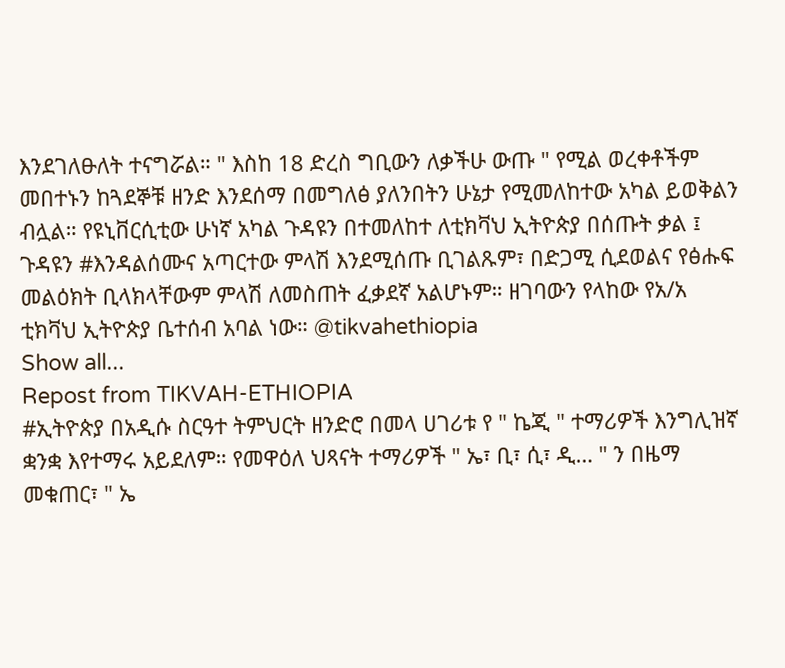እንደገለፁለት ተናግሯል። " እስከ 18 ድረስ ግቢውን ለቃችሁ ውጡ " የሚል ወረቀቶችም መበተኑን ከጓደኞቹ ዘንድ እንደሰማ በመግለፅ ያለንበትን ሁኔታ የሚመለከተው አካል ይወቅልን ብሏል። የዩኒቨርሲቲው ሁነኛ አካል ጉዳዩን በተመለከተ ለቲክቫህ ኢትዮጵያ በሰጡት ቃል ፤ ጉዳዩን #እንዳልሰሙና አጣርተው ምላሽ እንደሚሰጡ ቢገልጹም፣ በድጋሚ ሲደወልና የፅሑፍ መልዕክት ቢላክላቸውም ምላሽ ለመስጠት ፈቃደኛ አልሆኑም። ዘገባውን የላከው የአ/አ ቲክቫህ ኢትዮጵያ ቤተሰብ አባል ነው። @tikvahethiopia
Show all...
Repost from TIKVAH-ETHIOPIA
#ኢትዮጵያ በአዲሱ ስርዓተ ትምህርት ዘንድሮ በመላ ሀገሪቱ የ " ኬጂ " ተማሪዎች እንግሊዝኛ ቋንቋ እየተማሩ አይደለም። የመዋዕለ ህጻናት ተማሪዎች " ኤ፣ ቢ፣ ሲ፣ ዲ… " ን በዜማ መቁጠር፣ " ኤ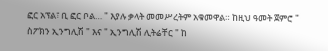ፎር አፕል፣ ቢ ፎር ቦል… " እያሉ ቃላት መመሥረትም አቁመዋል። ከዚህ ዓመት ጀምሮ " ስፖክን ኢንግሊሽ " እና " ኢንግሊሽ ሊትሬቸር " ከ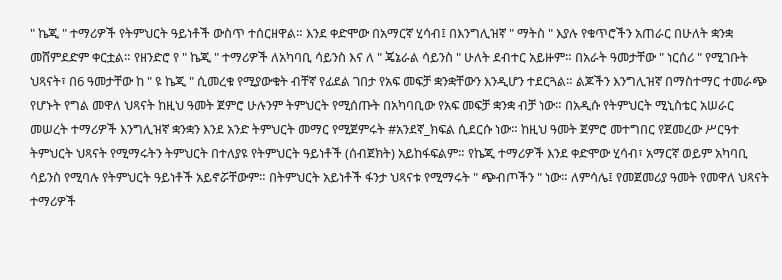" ኬጂ " ተማሪዎች የትምህርት ዓይነቶች ውስጥ ተሰርዘዋል። እንደ ቀድሞው በአማርኛ ሂሳብ፤ በእንግሊዝኛ " ማትስ " እያሉ የቁጥሮችን አጠራር በሁለት ቋንቋ መሸምደድም ቀርቷል። የዘንድሮ የ " ኬጂ " ተማሪዎች ለአካባቢ ሳይንስ እና ለ " ጄኔራል ሳይንስ " ሁለት ደብተር አይዙም። በአራት ዓመታቸው " ነርሰሪ " የሚገቡት ህጻናት፣ በ6 ዓመታቸው ከ " ዩ ኬጂ " ሲመረቁ የሚያውቁት ብቸኛ የፊደል ገበታ የአፍ መፍቻ ቋንቋቸውን እንዲሆን ተደርጓል። ልጆችን እንግሊዝኛ በማስተማር ተመራጭ የሆኑት የግል መዋለ ህጻናት ከዚህ ዓመት ጀምሮ ሁሉንም ትምህርት የሚሰጡት በአካባቢው የአፍ መፍቻ ቋንቋ ብቻ ነው። በአዲሱ የትምህርት ሚኒስቴር አሠራር መሠረት ተማሪዎች እንግሊዝኛ ቋንቋን እንደ አንድ ትምህርት መማር የሚጀምሩት #አንደኛ_ክፍል ሲደርሱ ነው። ከዚህ ዓመት ጀምሮ መተግበር የጀመረው ሥርዓተ ትምህርት ህጻናት የሚማሩትን ትምህርት በተለያዩ የትምህርት ዓይነቶች (ሰብጀክት) አይከፋፍልም። የኬጂ ተማሪዎች እንደ ቀድሞው ሂሳብ፣ አማርኛ ወይም አካባቢ ሳይንስ የሚባሉ የትምህርት ዓይነቶች አይኖሯቸውም። በትምህርት አይነቶች ፋንታ ህጻናቱ የሚማሩት " ጭብጦችን " ነው። ለምሳሌ፤ የመጀመሪያ ዓመት የመዋለ ህጻናት ተማሪዎች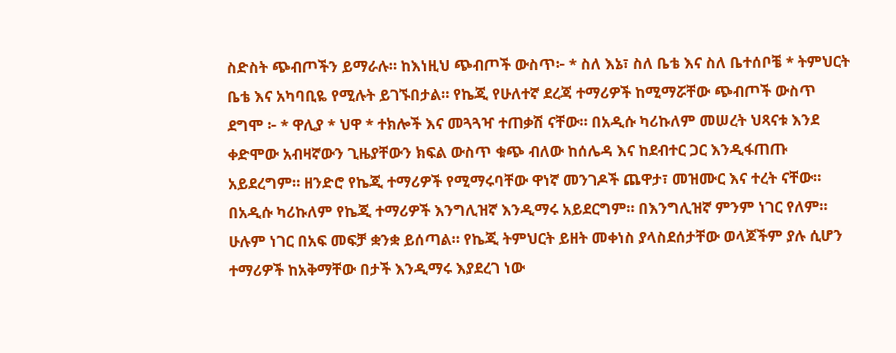ስድስት ጭብጦችን ይማራሉ። ከእነዚህ ጭብጦች ውስጥ፦ * ስለ እኔ፣ ስለ ቤቴ እና ስለ ቤተሰቦቼ * ትምህርት ቤቴ እና አካባቢዬ የሚሉት ይገኙበታል። የኬጂ የሁለተኛ ደረጃ ተማሪዎች ከሚማሯቸው ጭብጦች ውስጥ ደግሞ ፦ * ዋሊያ * ህዋ * ተክሎች እና መጓጓዣ ተጠቃሽ ናቸው። በአዲሱ ካሪኩለም መሠረት ህጻናቱ እንደ ቀድሞው አብዛኛውን ጊዜያቸውን ክፍል ውስጥ ቁጭ ብለው ከሰሌዳ እና ከደብተር ጋር እንዲፋጠጡ አይደረግም። ዘንድሮ የኬጂ ተማሪዎች የሚማሩባቸው ዋነኛ መንገዶች ጨዋታ፣ መዝሙር እና ተረት ናቸው። በአዲሱ ካሪኩለም የኬጂ ተማሪዎች እንግሊዝኛ እንዲማሩ አይደርግም። በእንግሊዝኛ ምንም ነገር የለም። ሁሉም ነገር በአፍ መፍቻ ቋንቋ ይሰጣል። የኬጂ ትምህርት ይዘት መቀነስ ያላስደሰታቸው ወላጆችም ያሉ ሲሆን ተማሪዎች ከአቅማቸው በታች እንዲማሩ እያደረገ ነው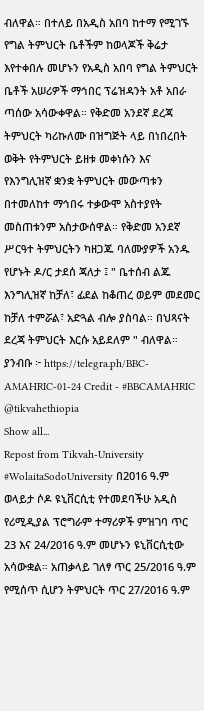ብለዋል። በተለይ በአዲስ አበባ ከተማ የሚገኙ የግል ትምህርት ቤቶችም ከወላጆች ቅሬታ እየተቀበሉ መሆኑን የአዲስ አበባ የግል ትምህርት ቤቶች አሠሪዎች ማኅበር ፕሬዝዳንት አቶ አበራ ጣሰው አሳውቀዋል። የቅድመ አንደኛ ደረጃ ትምህርት ካሪኩለሙ በዝግጅት ላይ በነበረበት ወቅት የትምህርት ይዘቱ መቀነሱን እና የእንግሊዝኛ ቋንቋ ትምህርት መውጣቱን በተመለከተ ማኅበሩ ተቃውሞ አስተያየት መስጠቱንም አስታውሰዋል። የቅድመ አንደኛ ሥርዓተ ትምህርትን ካዘጋጁ ባለሙያዎች አንዱ የሆኑት ዶ/ር ታደሰ ጃለታ ፤ " ቤተሰብ ልጁ እንግሊዝኛ ከቻለ፣ ፊደል ከቆጠረ ወይም መደመር ከቻለ ተምሯል፣ አድጓል ብሎ ያስባል። በህጻናት ደረጃ ትምህርት እርሱ አይደለም " ብለዋል። ያንብቡ ፦ https://telegra.ph/BBC-AMAHRIC-01-24 Credit - #BBCAMAHRIC @tikvahethiopia
Show all...
Repost from Tikvah-University
#WolaitaSodoUniversity በ2016 ዓ.ም ወላይታ ሶዶ ዩኒቨርሲቲ የተመደባችሁ አዲስ የሪሚዲያል ፕሮግራም ተማሪዎች ምዝገባ ጥር 23 እና 24/2016 ዓ.ም መሆኑን ዩኒቨርሲቲው አሳውቋል። አጠቃላይ ገለፃ ጥር 25/2016 ዓ.ም የሚሰጥ ሲሆን ትምህርት ጥር 27/2016 ዓ.ም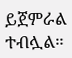ይጀምራል ተብሏል።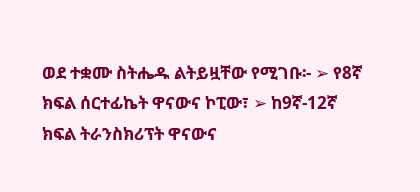ወደ ተቋሙ ስትሔዱ ልትይዟቸው የሚገቡ፡- ➢ የ8ኛ ክፍል ሰርተፊኬት ዋናውና ኮፒው፣ ➢ ከ9ኛ-12ኛ ክፍል ትራንስክሪፕት ዋናውና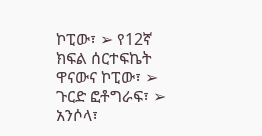ኮፒው፣ ➢ የ12ኛ ክፍል ሰርተፍኬት ዋናውና ኮፒው፣ ➢ ጉርድ ፎቶግራፍ፣ ➢ አንሶላ፣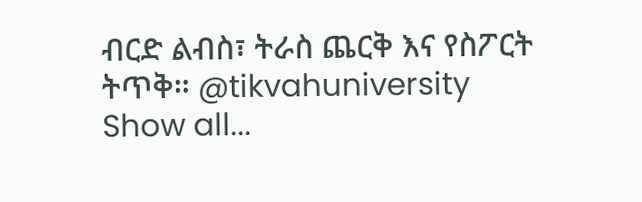ብርድ ልብስ፣ ትራስ ጨርቅ እና የስፖርት ትጥቅ። @tikvahuniversity
Show all...